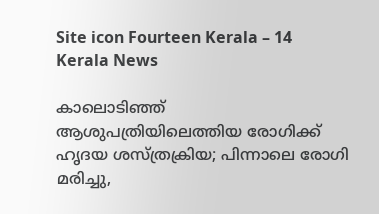Site icon Fourteen Kerala – 14 Kerala News

കാലൊടിഞ്ഞ് ആശുപത്രിയിലെത്തിയ രോഗിക്ക് ഹൃദയ ശസ്ത്രക്രിയ; പിന്നാലെ രോഗി മരിച്ചു,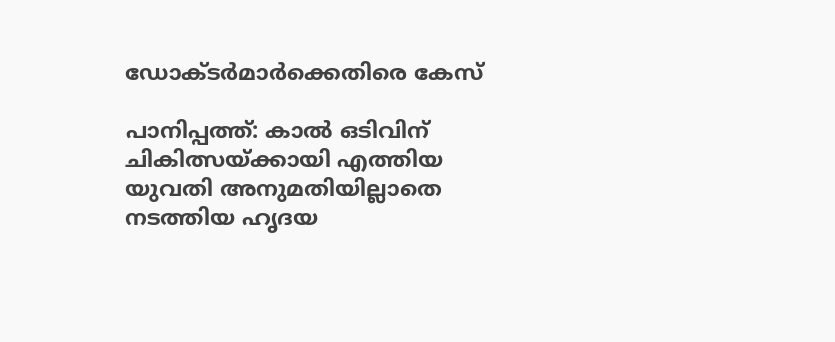ഡോക്ടർമാർക്കെതിരെ കേസ്

പാനിപ്പത്ത്: കാൽ ഒടിവിന് ചികിത്സയ്ക്കായി എത്തിയ യുവതി അനുമതിയില്ലാതെ നടത്തിയ ഹൃദയ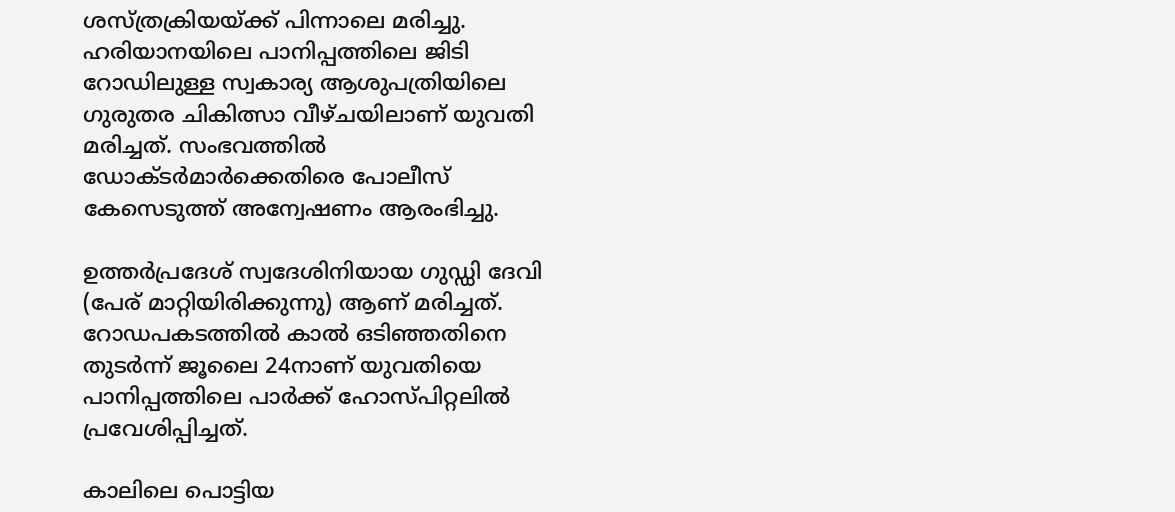ശസ്ത്രക്രിയയ്ക്ക് പിന്നാലെ മരിച്ചു. ഹരിയാനയിലെ പാനിപ്പത്തിലെ ജിടി റോഡിലുള്ള സ്വകാര്യ ആശുപത്രിയിലെ ഗുരുതര ചികിത്സാ വീഴ്ചയിലാണ് യുവതി മരിച്ചത്. സംഭവത്തിൽ ഡോക്ടർമാർക്കെതിരെ പോലീസ് കേസെടുത്ത് അന്വേഷണം ആരംഭിച്ചു.

ഉത്തർപ്രദേശ് സ്വദേശിനിയായ ഗുഡ്ഡി ദേവി (പേര് മാറ്റിയിരിക്കുന്നു) ആണ് മരിച്ചത്. റോഡപകടത്തിൽ കാൽ ഒടിഞ്ഞതിനെ തുടർന്ന് ജൂലൈ 24നാണ് യുവതിയെ പാനിപ്പത്തിലെ പാർക്ക് ഹോസ്പിറ്റലിൽ പ്രവേശിപ്പിച്ചത്.

കാലിലെ പൊട്ടിയ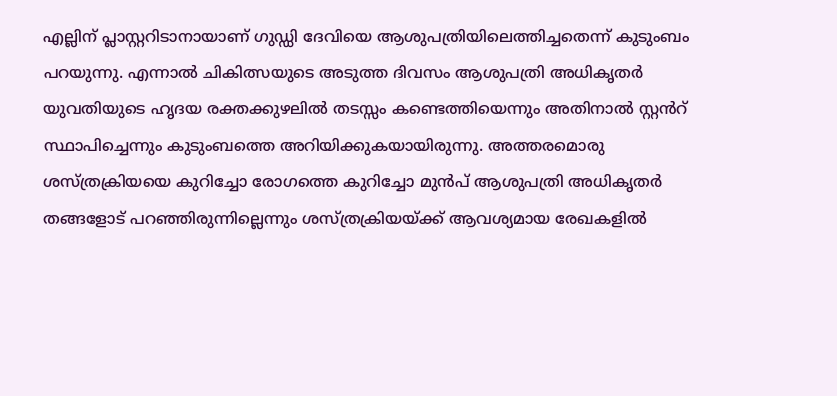എല്ലിന് പ്ലാസ്റ്ററിടാനായാണ് ഗുഡ്ഡി ദേവിയെ ആശുപത്രിയിലെത്തിച്ചതെന്ന് കുടുംബം പറയുന്നു. എന്നാൽ ചികിത്സയുടെ അടുത്ത ദിവസം ആശുപത്രി അധികൃതർ യുവതിയുടെ ഹൃദയ രക്തക്കുഴലിൽ തടസ്സം കണ്ടെത്തിയെന്നും അതിനാൽ സ്റ്റൻറ് സ്ഥാപിച്ചെന്നും കുടുംബത്തെ അറിയിക്കുകയായിരുന്നു. അത്തരമൊരു ശസ്ത്രക്രിയയെ കുറിച്ചോ രോഗത്തെ കുറിച്ചോ മുൻപ് ആശുപത്രി അധികൃതർ തങ്ങളോട് പറഞ്ഞിരുന്നില്ലെന്നും ശസ്ത്രക്രിയയ്ക്ക് ആവശ്യമായ രേഖകളിൽ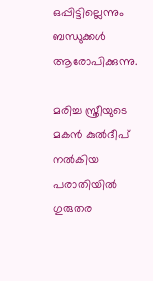ഒപ്പിട്ടില്ലെന്നും ബന്ധുക്കൾ ആരോപിക്കുന്നു.

മരിച്ച സ്ത്രീയുടെ മകൻ കുൽദീപ് നൽകിയ പരാതിയിൽ ഗുരുതര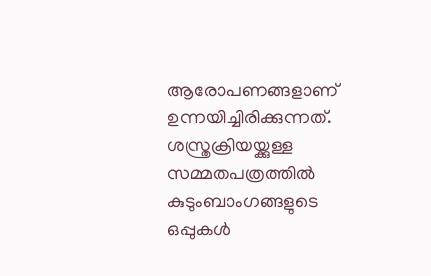ആരോപണങ്ങളാണ് ഉന്നയിച്ചിരിക്കുന്നത്. ശസ്ത്രക്രിയയ്ക്കുള്ള സമ്മതപത്രത്തിൽ കുടുംബാംഗങ്ങളുടെ ഒപ്പുകൾ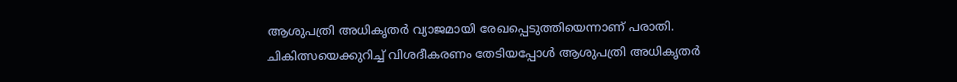ആശുപത്രി അധികൃതർ വ്യാജമായി രേഖപ്പെടുത്തിയെന്നാണ് പരാതി. ചികിത്സയെക്കുറിച്ച് വിശദീകരണം തേടിയപ്പോൾ ആശുപത്രി അധികൃതർ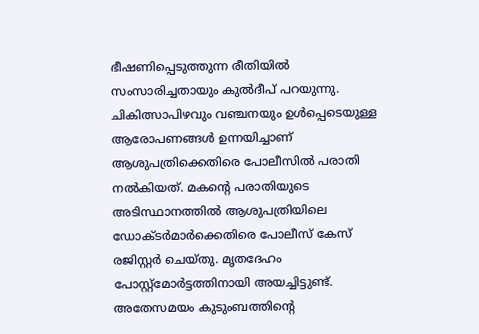ഭീഷണിപ്പെടുത്തുന്ന രീതിയിൽ സംസാരിച്ചതായും കുൽദീപ് പറയുന്നു.
ചികിത്സാപിഴവും വഞ്ചനയും ഉൾപ്പെടെയുള്ള ആരോപണങ്ങൾ ഉന്നയിച്ചാണ് ആശുപത്രിക്കെതിരെ പോലീസിൽ പരാതി നൽകിയത്. മകന്‍റെ പരാതിയുടെ അടിസ്ഥാനത്തിൽ ആശുപത്രിയിലെ ഡോക്ടർമാർക്കെതിരെ പോലീസ് കേസ് രജിസ്റ്റർ ചെയ്തു. മൃതദേഹം പോസ്റ്റ്മോർട്ടത്തിനായി അയച്ചിട്ടുണ്ട്.
അതേസമയം കുടുംബത്തിന്‍റെ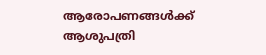ആരോപണങ്ങൾക്ക് ആശുപത്രി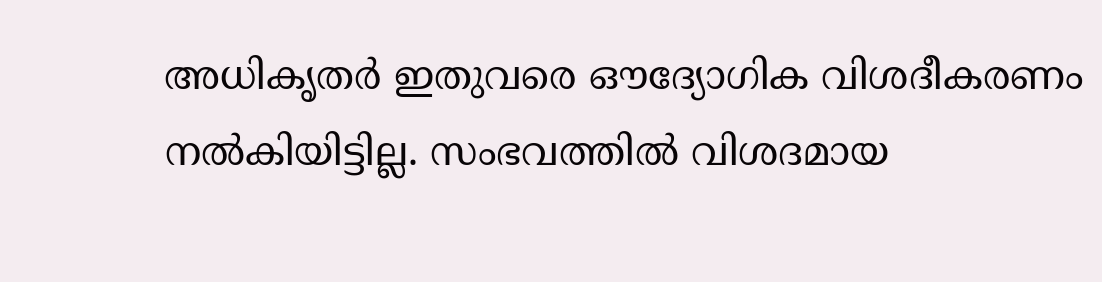അധികൃതർ ഇതുവരെ ഔദ്യോഗിക വിശദീകരണം നൽകിയിട്ടില്ല. സംഭവത്തിൽ വിശദമായ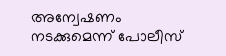അന്വേഷണം നടക്കുമെന്ന് പോലീസ്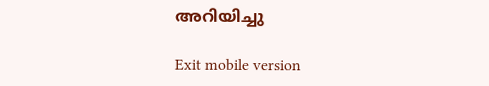അറിയിച്ചു

Exit mobile version